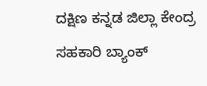ದಕ್ಷಿಣ ಕನ್ನಡ ಜಿಲ್ಲಾ ಕೇಂದ್ರ ಸಹಕಾರಿ ಬ್ಯಾಂಕ್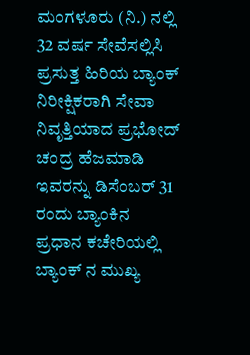ಮಂಗಳೂರು (ನಿ.) ನಲ್ಲಿ 32 ವರ್ಷ ಸೇವೆಸಲ್ಲಿಸಿ ಪ್ರಸುತ್ತ ಹಿರಿಯ ಬ್ಯಾಂಕ್ ನಿರೀಕ್ಷಿಕರಾಗಿ ಸೇವಾ ನಿವೃತ್ತಿಯಾದ ಪ್ರಭೋದ್ ಚಂದ್ರ ಹೆಜಮಾಡಿ ಇವರನ್ನು ಡಿಸೆಂಬರ್ 31 ರಂದು ಬ್ಯಾಂಕಿನ ಪ್ರಧಾನ ಕಚೇರಿಯಲ್ಲಿ ಬ್ಯಾಂಕ್ ನ ಮುಖ್ಯ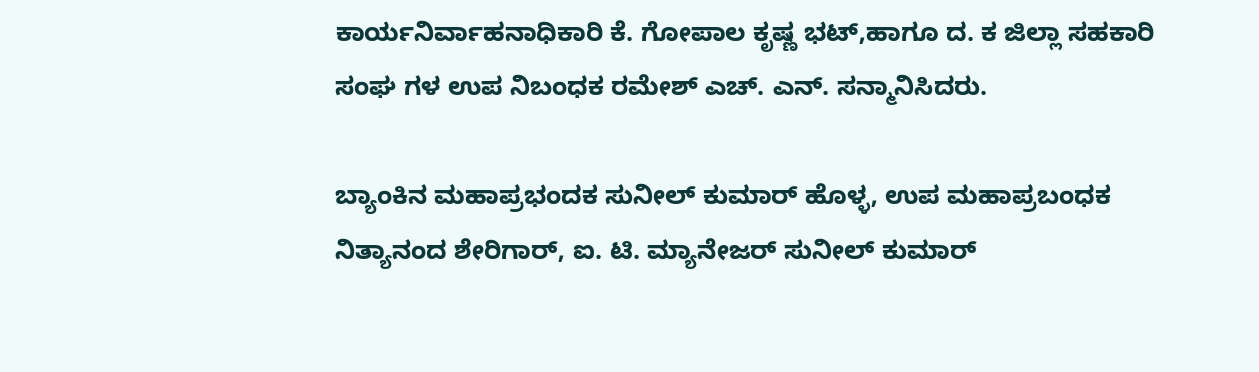ಕಾರ್ಯನಿರ್ವಾಹನಾಧಿಕಾರಿ ಕೆ. ಗೋಪಾಲ ಕೃಷ್ಣ ಭಟ್,ಹಾಗೂ ದ. ಕ ಜಿಲ್ಲಾ ಸಹಕಾರಿ ಸಂಘ ಗಳ ಉಪ ನಿಬಂಧಕ ರಮೇಶ್ ಎಚ್. ಎನ್. ಸನ್ಮಾನಿಸಿದರು.

ಬ್ಯಾಂಕಿನ ಮಹಾಪ್ರಭಂದಕ ಸುನೀಲ್ ಕುಮಾರ್ ಹೊಳ್ಳ, ಉಪ ಮಹಾಪ್ರಬಂಧಕ ನಿತ್ಯಾನಂದ ಶೇರಿಗಾರ್, ಐ. ಟಿ. ಮ್ಯಾನೇಜರ್ ಸುನೀಲ್ ಕುಮಾರ್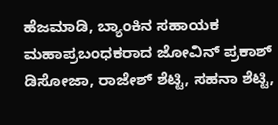ಹೆಜಮಾಡಿ, ಬ್ಯಾಂಕಿನ ಸಹಾಯಕ ಮಹಾಪ್ರಬಂಧಕರಾದ ಜೋವಿನ್ ಪ್ರಕಾಶ್ ಡಿಸೋಜಾ, ರಾಜೇಶ್ ಶೆಟ್ಟಿ, ಸಹನಾ ಶೆಟ್ಟಿ,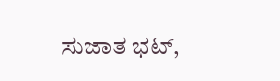ಸುಜಾತ ಭಟ್,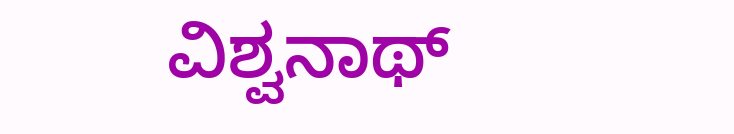ವಿಶ್ವನಾಥ್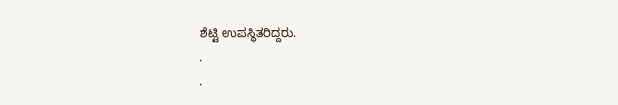ಶೆಟ್ಟಿ ಉಪಸ್ಥಿತರಿದ್ದರು.
.
.